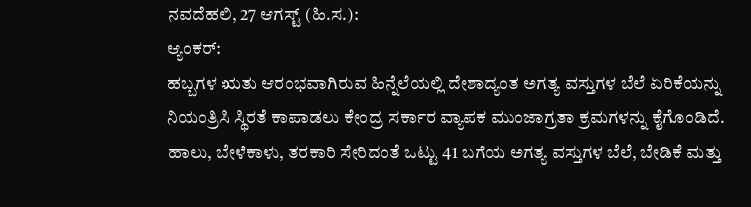ನವದೆಹಲಿ, 27 ಆಗಸ್ಟ್ (ಹಿ.ಸ.):
ಆ್ಯಂಕರ್:
ಹಬ್ಬಗಳ ಋತು ಆರಂಭವಾಗಿರುವ ಹಿನ್ನೆಲೆಯಲ್ಲಿ ದೇಶಾದ್ಯಂತ ಅಗತ್ಯ ವಸ್ತುಗಳ ಬೆಲೆ ಏರಿಕೆಯನ್ನು ನಿಯಂತ್ರಿಸಿ ಸ್ಥಿರತೆ ಕಾಪಾಡಲು ಕೇಂದ್ರ ಸರ್ಕಾರ ವ್ಯಾಪಕ ಮುಂಜಾಗ್ರತಾ ಕ್ರಮಗಳನ್ನು ಕೈಗೊಂಡಿದೆ. ಹಾಲು, ಬೇಳೆಕಾಳು, ತರಕಾರಿ ಸೇರಿದಂತೆ ಒಟ್ಟು 41 ಬಗೆಯ ಅಗತ್ಯ ವಸ್ತುಗಳ ಬೆಲೆ, ಬೇಡಿಕೆ ಮತ್ತು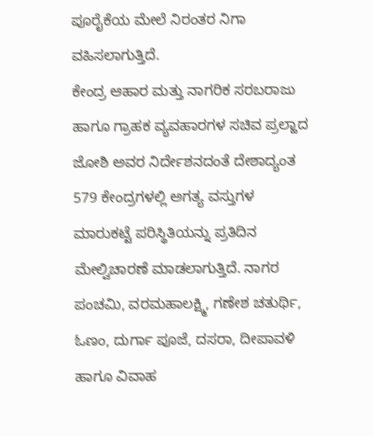ಪೂರೈಕೆಯ ಮೇಲೆ ನಿರಂತರ ನಿಗಾ ವಹಿಸಲಾಗುತ್ತಿದೆ.
ಕೇಂದ್ರ ಆಹಾರ ಮತ್ತು ನಾಗರಿಕ ಸರಬರಾಜು ಹಾಗೂ ಗ್ರಾಹಕ ವ್ಯವಹಾರಗಳ ಸಚಿವ ಪ್ರಲ್ಹಾದ ಜೋಶಿ ಅವರ ನಿರ್ದೇಶನದಂತೆ ದೇಶಾದ್ಯಂತ 579 ಕೇಂದ್ರಗಳಲ್ಲಿ ಅಗತ್ಯ ವಸ್ತುಗಳ ಮಾರುಕಟ್ಟೆ ಪರಿಸ್ಥಿತಿಯನ್ನು ಪ್ರತಿದಿನ ಮೇಲ್ವಿಚಾರಣೆ ಮಾಡಲಾಗುತ್ತಿದೆ. ನಾಗರ ಪಂಚಮಿ, ವರಮಹಾಲಕ್ಷ್ಮಿ, ಗಣೇಶ ಚತುರ್ಥಿ, ಓಣಂ, ದುರ್ಗಾ ಪೂಜೆ, ದಸರಾ, ದೀಪಾವಳಿ ಹಾಗೂ ವಿವಾಹ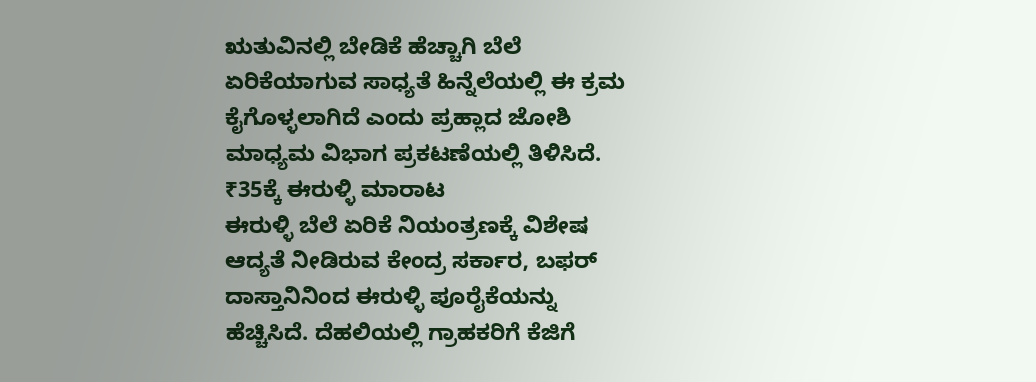ಋತುವಿನಲ್ಲಿ ಬೇಡಿಕೆ ಹೆಚ್ಚಾಗಿ ಬೆಲೆ ಏರಿಕೆಯಾಗುವ ಸಾಧ್ಯತೆ ಹಿನ್ನೆಲೆಯಲ್ಲಿ ಈ ಕ್ರಮ ಕೈಗೊಳ್ಳಲಾಗಿದೆ ಎಂದು ಪ್ರಹ್ಲಾದ ಜೋಶಿ ಮಾಧ್ಯಮ ವಿಭಾಗ ಪ್ರಕಟಣೆಯಲ್ಲಿ ತಿಳಿಸಿದೆ.
₹35ಕ್ಕೆ ಈರುಳ್ಳಿ ಮಾರಾಟ
ಈರುಳ್ಳಿ ಬೆಲೆ ಏರಿಕೆ ನಿಯಂತ್ರಣಕ್ಕೆ ವಿಶೇಷ ಆದ್ಯತೆ ನೀಡಿರುವ ಕೇಂದ್ರ ಸರ್ಕಾರ, ಬಫರ್ ದಾಸ್ತಾನಿನಿಂದ ಈರುಳ್ಳಿ ಪೂರೈಕೆಯನ್ನು ಹೆಚ್ಚಿಸಿದೆ. ದೆಹಲಿಯಲ್ಲಿ ಗ್ರಾಹಕರಿಗೆ ಕೆಜಿಗೆ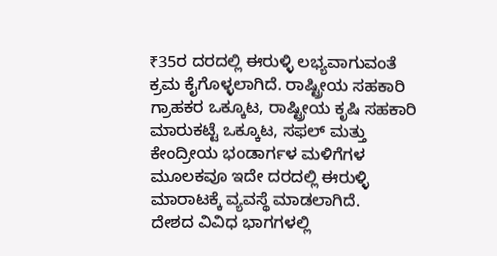₹35ರ ದರದಲ್ಲಿ ಈರುಳ್ಳಿ ಲಭ್ಯವಾಗುವಂತೆ ಕ್ರಮ ಕೈಗೊಳ್ಳಲಾಗಿದೆ. ರಾಷ್ಟ್ರೀಯ ಸಹಕಾರಿ ಗ್ರಾಹಕರ ಒಕ್ಕೂಟ, ರಾಷ್ಟ್ರೀಯ ಕೃಷಿ ಸಹಕಾರಿ ಮಾರುಕಟ್ಟೆ ಒಕ್ಕೂಟ, ಸಫಲ್ ಮತ್ತು ಕೇಂದ್ರೀಯ ಭಂಡಾರ್ಗಳ ಮಳಿಗೆಗಳ ಮೂಲಕವೂ ಇದೇ ದರದಲ್ಲಿ ಈರುಳ್ಳಿ ಮಾರಾಟಕ್ಕೆ ವ್ಯವಸ್ಥೆ ಮಾಡಲಾಗಿದೆ.
ದೇಶದ ವಿವಿಧ ಭಾಗಗಳಲ್ಲಿ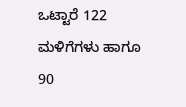ಒಟ್ಟಾರೆ 122 ಮಳಿಗೆಗಳು ಹಾಗೂ 90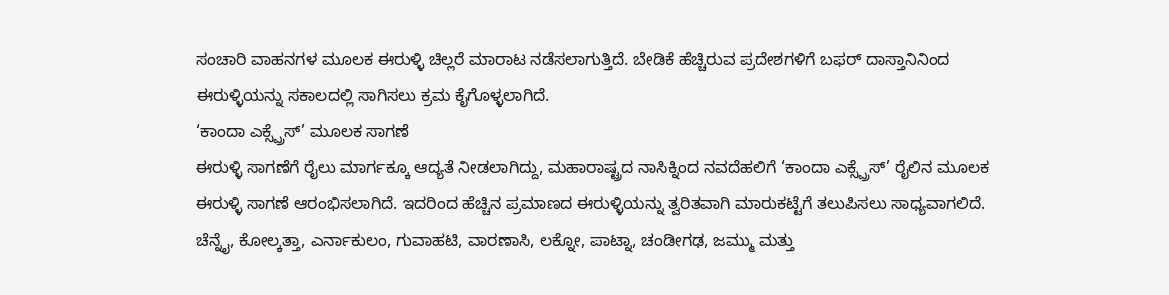ಸಂಚಾರಿ ವಾಹನಗಳ ಮೂಲಕ ಈರುಳ್ಳಿ ಚಿಲ್ಲರೆ ಮಾರಾಟ ನಡೆಸಲಾಗುತ್ತಿದೆ. ಬೇಡಿಕೆ ಹೆಚ್ಚಿರುವ ಪ್ರದೇಶಗಳಿಗೆ ಬಫರ್ ದಾಸ್ತಾನಿನಿಂದ ಈರುಳ್ಳಿಯನ್ನು ಸಕಾಲದಲ್ಲಿ ಸಾಗಿಸಲು ಕ್ರಮ ಕೈಗೊಳ್ಳಲಾಗಿದೆ.
‘ಕಾಂದಾ ಎಕ್ಸ್ಪ್ರೆಸ್’ ಮೂಲಕ ಸಾಗಣೆ
ಈರುಳ್ಳಿ ಸಾಗಣೆಗೆ ರೈಲು ಮಾರ್ಗಕ್ಕೂ ಆದ್ಯತೆ ನೀಡಲಾಗಿದ್ದು, ಮಹಾರಾಷ್ಟ್ರದ ನಾಸಿಕ್ನಿಂದ ನವದೆಹಲಿಗೆ ‘ಕಾಂದಾ ಎಕ್ಸ್ಪ್ರೆಸ್’ ರೈಲಿನ ಮೂಲಕ ಈರುಳ್ಳಿ ಸಾಗಣೆ ಆರಂಭಿಸಲಾಗಿದೆ. ಇದರಿಂದ ಹೆಚ್ಚಿನ ಪ್ರಮಾಣದ ಈರುಳ್ಳಿಯನ್ನು ತ್ವರಿತವಾಗಿ ಮಾರುಕಟ್ಟೆಗೆ ತಲುಪಿಸಲು ಸಾಧ್ಯವಾಗಲಿದೆ.
ಚೆನ್ನೈ, ಕೋಲ್ಕತ್ತಾ, ಎರ್ನಾಕುಲಂ, ಗುವಾಹಟಿ, ವಾರಣಾಸಿ, ಲಕ್ನೋ, ಪಾಟ್ನಾ, ಚಂಡೀಗಢ, ಜಮ್ಮು ಮತ್ತು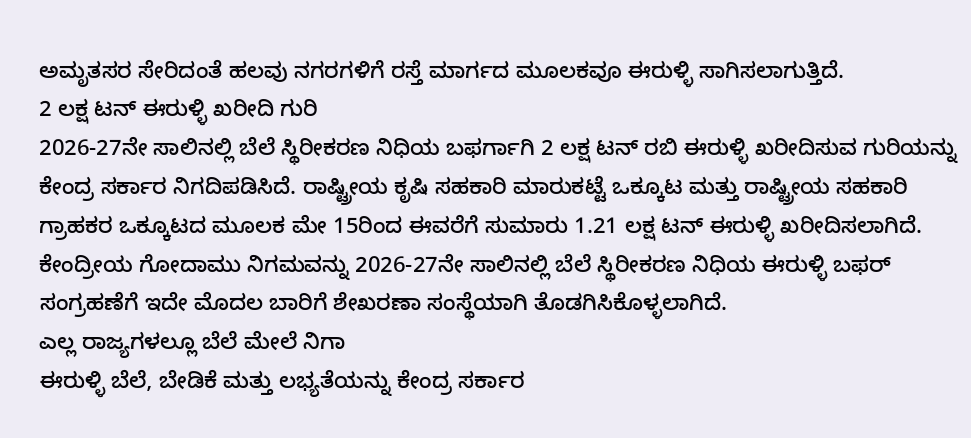ಅಮೃತಸರ ಸೇರಿದಂತೆ ಹಲವು ನಗರಗಳಿಗೆ ರಸ್ತೆ ಮಾರ್ಗದ ಮೂಲಕವೂ ಈರುಳ್ಳಿ ಸಾಗಿಸಲಾಗುತ್ತಿದೆ.
2 ಲಕ್ಷ ಟನ್ ಈರುಳ್ಳಿ ಖರೀದಿ ಗುರಿ
2026-27ನೇ ಸಾಲಿನಲ್ಲಿ ಬೆಲೆ ಸ್ಥಿರೀಕರಣ ನಿಧಿಯ ಬಫರ್ಗಾಗಿ 2 ಲಕ್ಷ ಟನ್ ರಬಿ ಈರುಳ್ಳಿ ಖರೀದಿಸುವ ಗುರಿಯನ್ನು ಕೇಂದ್ರ ಸರ್ಕಾರ ನಿಗದಿಪಡಿಸಿದೆ. ರಾಷ್ಟ್ರೀಯ ಕೃಷಿ ಸಹಕಾರಿ ಮಾರುಕಟ್ಟೆ ಒಕ್ಕೂಟ ಮತ್ತು ರಾಷ್ಟ್ರೀಯ ಸಹಕಾರಿ ಗ್ರಾಹಕರ ಒಕ್ಕೂಟದ ಮೂಲಕ ಮೇ 15ರಿಂದ ಈವರೆಗೆ ಸುಮಾರು 1.21 ಲಕ್ಷ ಟನ್ ಈರುಳ್ಳಿ ಖರೀದಿಸಲಾಗಿದೆ.
ಕೇಂದ್ರೀಯ ಗೋದಾಮು ನಿಗಮವನ್ನು 2026-27ನೇ ಸಾಲಿನಲ್ಲಿ ಬೆಲೆ ಸ್ಥಿರೀಕರಣ ನಿಧಿಯ ಈರುಳ್ಳಿ ಬಫರ್ ಸಂಗ್ರಹಣೆಗೆ ಇದೇ ಮೊದಲ ಬಾರಿಗೆ ಶೇಖರಣಾ ಸಂಸ್ಥೆಯಾಗಿ ತೊಡಗಿಸಿಕೊಳ್ಳಲಾಗಿದೆ.
ಎಲ್ಲ ರಾಜ್ಯಗಳಲ್ಲೂ ಬೆಲೆ ಮೇಲೆ ನಿಗಾ
ಈರುಳ್ಳಿ ಬೆಲೆ, ಬೇಡಿಕೆ ಮತ್ತು ಲಭ್ಯತೆಯನ್ನು ಕೇಂದ್ರ ಸರ್ಕಾರ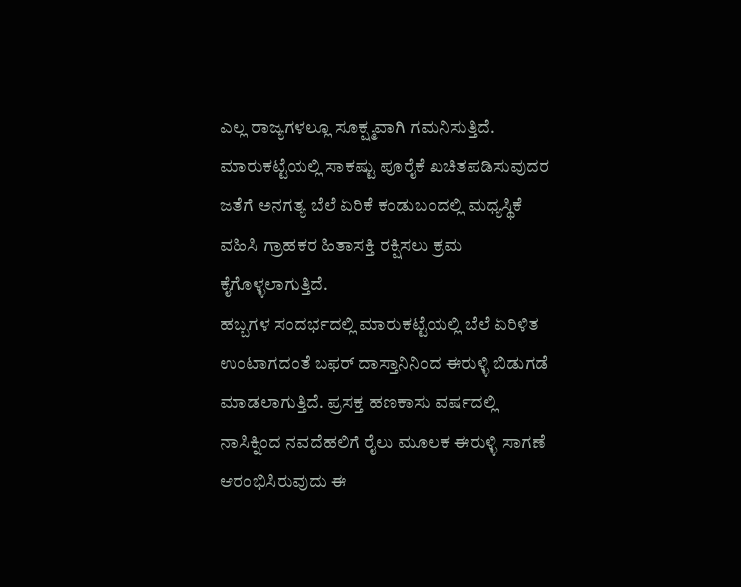ಎಲ್ಲ ರಾಜ್ಯಗಳಲ್ಲೂ ಸೂಕ್ಷ್ಮವಾಗಿ ಗಮನಿಸುತ್ತಿದೆ. ಮಾರುಕಟ್ಟೆಯಲ್ಲಿ ಸಾಕಷ್ಟು ಪೂರೈಕೆ ಖಚಿತಪಡಿಸುವುದರ ಜತೆಗೆ ಅನಗತ್ಯ ಬೆಲೆ ಏರಿಕೆ ಕಂಡುಬಂದಲ್ಲಿ ಮಧ್ಯಸ್ಥಿಕೆ ವಹಿಸಿ ಗ್ರಾಹಕರ ಹಿತಾಸಕ್ತಿ ರಕ್ಷಿಸಲು ಕ್ರಮ ಕೈಗೊಳ್ಳಲಾಗುತ್ತಿದೆ.
ಹಬ್ಬಗಳ ಸಂದರ್ಭದಲ್ಲಿ ಮಾರುಕಟ್ಟೆಯಲ್ಲಿ ಬೆಲೆ ಏರಿಳಿತ ಉಂಟಾಗದಂತೆ ಬಫರ್ ದಾಸ್ತಾನಿನಿಂದ ಈರುಳ್ಳಿ ಬಿಡುಗಡೆ ಮಾಡಲಾಗುತ್ತಿದೆ. ಪ್ರಸಕ್ತ ಹಣಕಾಸು ವರ್ಷದಲ್ಲಿ ನಾಸಿಕ್ನಿಂದ ನವದೆಹಲಿಗೆ ರೈಲು ಮೂಲಕ ಈರುಳ್ಳಿ ಸಾಗಣೆ ಆರಂಭಿಸಿರುವುದು ಈ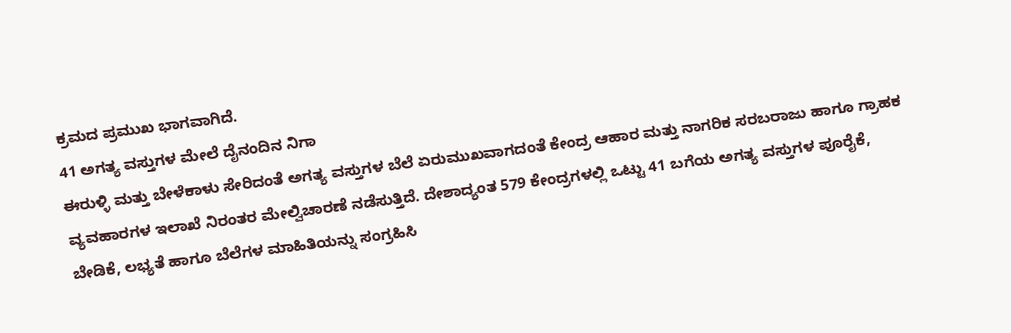ಕ್ರಮದ ಪ್ರಮುಖ ಭಾಗವಾಗಿದೆ.
41 ಅಗತ್ಯ ವಸ್ತುಗಳ ಮೇಲೆ ದೈನಂದಿನ ನಿಗಾ
ಈರುಳ್ಳಿ ಮತ್ತು ಬೇಳೆಕಾಳು ಸೇರಿದಂತೆ ಅಗತ್ಯ ವಸ್ತುಗಳ ಬೆಲೆ ಏರುಮುಖವಾಗದಂತೆ ಕೇಂದ್ರ ಆಹಾರ ಮತ್ತು ನಾಗರಿಕ ಸರಬರಾಜು ಹಾಗೂ ಗ್ರಾಹಕ ವ್ಯವಹಾರಗಳ ಇಲಾಖೆ ನಿರಂತರ ಮೇಲ್ವಿಚಾರಣೆ ನಡೆಸುತ್ತಿದೆ. ದೇಶಾದ್ಯಂತ 579 ಕೇಂದ್ರಗಳಲ್ಲಿ ಒಟ್ಟು 41 ಬಗೆಯ ಅಗತ್ಯ ವಸ್ತುಗಳ ಪೂರೈಕೆ, ಬೇಡಿಕೆ, ಲಭ್ಯತೆ ಹಾಗೂ ಬೆಲೆಗಳ ಮಾಹಿತಿಯನ್ನು ಸಂಗ್ರಹಿಸಿ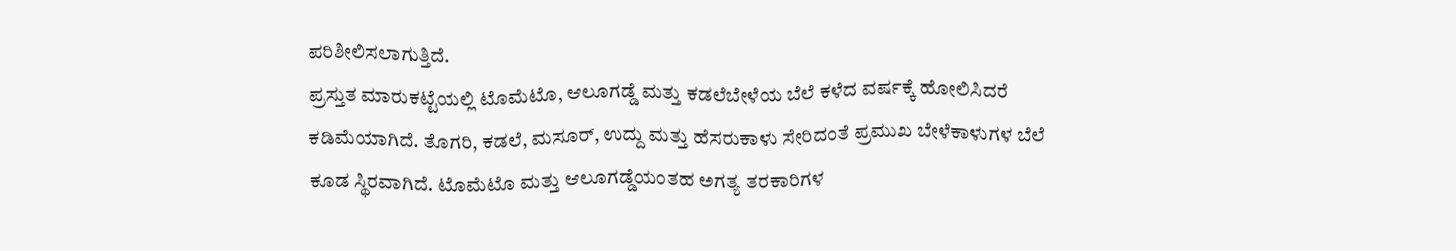ಪರಿಶೀಲಿಸಲಾಗುತ್ತಿದೆ.
ಪ್ರಸ್ತುತ ಮಾರುಕಟ್ಟೆಯಲ್ಲಿ ಟೊಮೆಟೊ, ಆಲೂಗಡ್ಡೆ ಮತ್ತು ಕಡಲೆಬೇಳೆಯ ಬೆಲೆ ಕಳೆದ ವರ್ಷಕ್ಕೆ ಹೋಲಿಸಿದರೆ ಕಡಿಮೆಯಾಗಿದೆ. ತೊಗರಿ, ಕಡಲೆ, ಮಸೂರ್, ಉದ್ದು ಮತ್ತು ಹೆಸರುಕಾಳು ಸೇರಿದಂತೆ ಪ್ರಮುಖ ಬೇಳೆಕಾಳುಗಳ ಬೆಲೆ ಕೂಡ ಸ್ಥಿರವಾಗಿದೆ. ಟೊಮೆಟೊ ಮತ್ತು ಆಲೂಗಡ್ಡೆಯಂತಹ ಅಗತ್ಯ ತರಕಾರಿಗಳ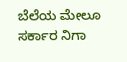ಬೆಲೆಯ ಮೇಲೂ ಸರ್ಕಾರ ನಿಗಾ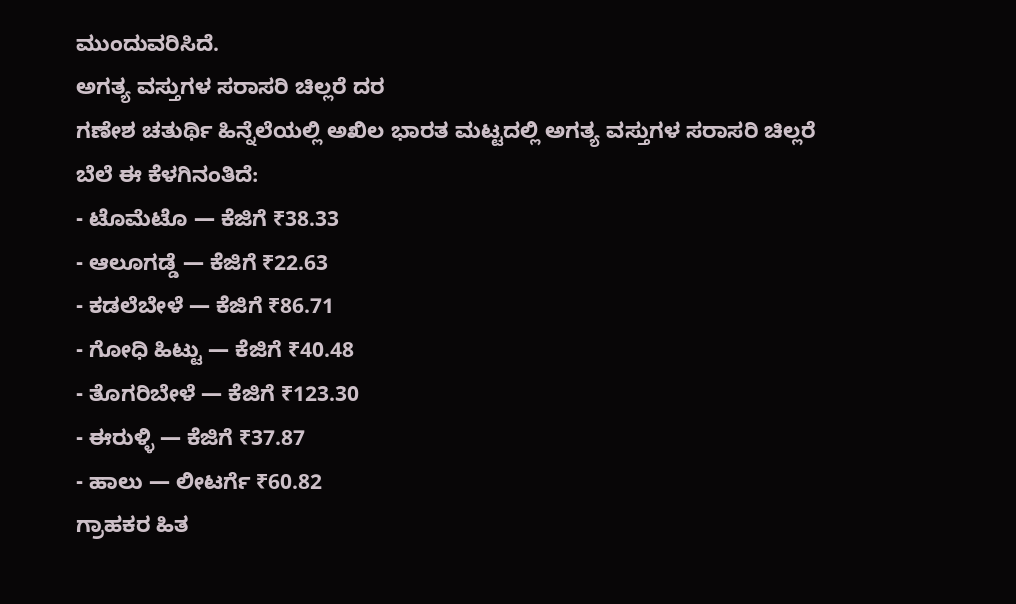ಮುಂದುವರಿಸಿದೆ.
ಅಗತ್ಯ ವಸ್ತುಗಳ ಸರಾಸರಿ ಚಿಲ್ಲರೆ ದರ
ಗಣೇಶ ಚತುರ್ಥಿ ಹಿನ್ನೆಲೆಯಲ್ಲಿ ಅಖಿಲ ಭಾರತ ಮಟ್ಟದಲ್ಲಿ ಅಗತ್ಯ ವಸ್ತುಗಳ ಸರಾಸರಿ ಚಿಲ್ಲರೆ ಬೆಲೆ ಈ ಕೆಳಗಿನಂತಿದೆ:
- ಟೊಮೆಟೊ — ಕೆಜಿಗೆ ₹38.33
- ಆಲೂಗಡ್ಡೆ — ಕೆಜಿಗೆ ₹22.63
- ಕಡಲೆಬೇಳೆ — ಕೆಜಿಗೆ ₹86.71
- ಗೋಧಿ ಹಿಟ್ಟು — ಕೆಜಿಗೆ ₹40.48
- ತೊಗರಿಬೇಳೆ — ಕೆಜಿಗೆ ₹123.30
- ಈರುಳ್ಳಿ — ಕೆಜಿಗೆ ₹37.87
- ಹಾಲು — ಲೀಟರ್ಗೆ ₹60.82
ಗ್ರಾಹಕರ ಹಿತ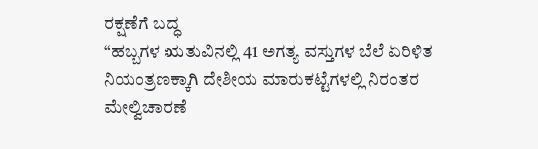ರಕ್ಷಣೆಗೆ ಬದ್ಧ
“ಹಬ್ಬಗಳ ಋತುವಿನಲ್ಲಿ 41 ಅಗತ್ಯ ವಸ್ತುಗಳ ಬೆಲೆ ಏರಿಳಿತ ನಿಯಂತ್ರಣಕ್ಕಾಗಿ ದೇಶೀಯ ಮಾರುಕಟ್ಟೆಗಳಲ್ಲಿ ನಿರಂತರ ಮೇಲ್ವಿಚಾರಣೆ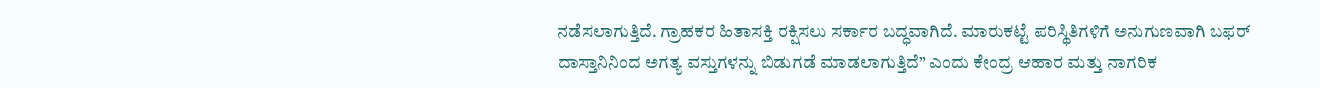ನಡೆಸಲಾಗುತ್ತಿದೆ. ಗ್ರಾಹಕರ ಹಿತಾಸಕ್ತಿ ರಕ್ಷಿಸಲು ಸರ್ಕಾರ ಬದ್ಧವಾಗಿದೆ. ಮಾರುಕಟ್ಟೆ ಪರಿಸ್ಥಿತಿಗಳಿಗೆ ಅನುಗುಣವಾಗಿ ಬಫರ್ ದಾಸ್ತಾನಿನಿಂದ ಅಗತ್ಯ ವಸ್ತುಗಳನ್ನು ಬಿಡುಗಡೆ ಮಾಡಲಾಗುತ್ತಿದೆ” ಎಂದು ಕೇಂದ್ರ ಆಹಾರ ಮತ್ತು ನಾಗರಿಕ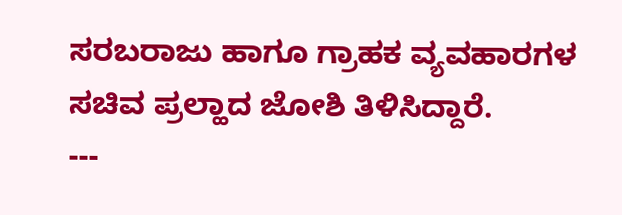ಸರಬರಾಜು ಹಾಗೂ ಗ್ರಾಹಕ ವ್ಯವಹಾರಗಳ ಸಚಿವ ಪ್ರಲ್ಹಾದ ಜೋಶಿ ತಿಳಿಸಿದ್ದಾರೆ.
---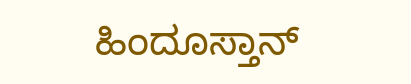ಹಿಂದೂಸ್ತಾನ್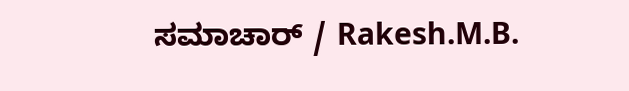ಸಮಾಚಾರ್ / Rakesh.M.B.